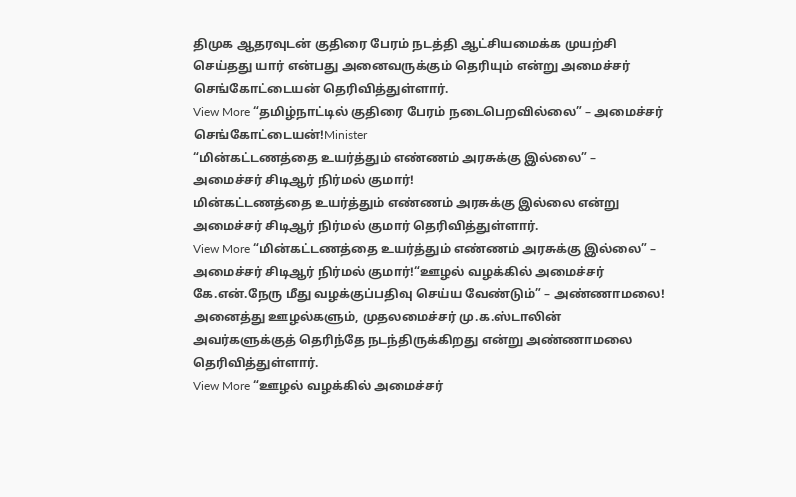திமுக ஆதரவுடன் குதிரை பேரம் நடத்தி ஆட்சியமைக்க முயற்சி செய்தது யார் என்பது அனைவருக்கும் தெரியும் என்று அமைச்சர் செங்கோட்டையன் தெரிவித்துள்ளார்.
View More “தமிழ்நாட்டில் குதிரை பேரம் நடைபெறவில்லை” – அமைச்சர் செங்கோட்டையன்!Minister
“மின்கட்டணத்தை உயர்த்தும் எண்ணம் அரசுக்கு இல்லை” – அமைச்சர் சிடிஆர் நிர்மல் குமார்!
மின்கட்டணத்தை உயர்த்தும் எண்ணம் அரசுக்கு இல்லை என்று அமைச்சர் சிடிஆர் நிர்மல் குமார் தெரிவித்துள்ளார்.
View More “மின்கட்டணத்தை உயர்த்தும் எண்ணம் அரசுக்கு இல்லை” – அமைச்சர் சிடிஆர் நிர்மல் குமார்!“ஊழல் வழக்கில் அமைச்சர் கே.என்.நேரு மீது வழக்குப்பதிவு செய்ய வேண்டும்” – அண்ணாமலை!
அனைத்து ஊழல்களும், முதலமைச்சர் மு.க.ஸ்டாலின் அவர்களுக்குத் தெரிந்தே நடந்திருக்கிறது என்று அண்ணாமலை தெரிவித்துள்ளார்.
View More “ஊழல் வழக்கில் அமைச்சர்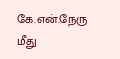கே.என்.நேரு மீது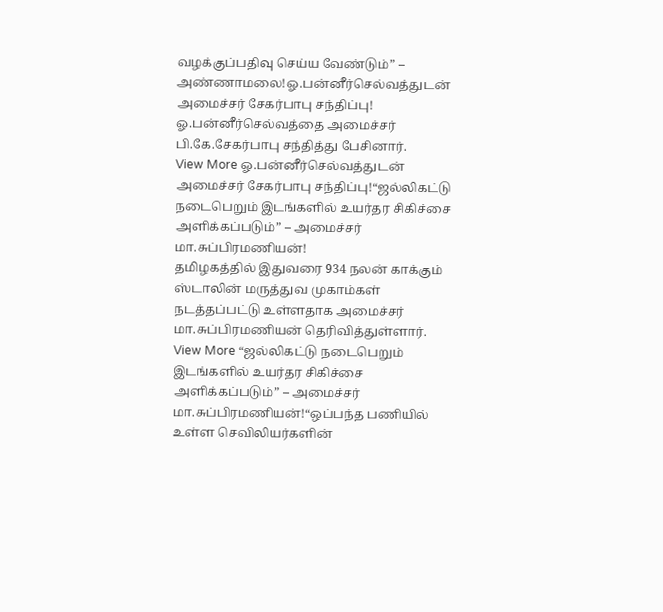வழக்குப்பதிவு செய்ய வேண்டும்” – அண்ணாமலை!ஓ.பன்னீர்செல்வத்துடன் அமைச்சர் சேகர்பாபு சந்திப்பு!
ஓ.பன்னீர்செல்வத்தை அமைச்சர் பி.கே.சேகர்பாபு சந்தித்து பேசினார்.
View More ஓ.பன்னீர்செல்வத்துடன் அமைச்சர் சேகர்பாபு சந்திப்பு!“ஜல்லிகட்டு நடைபெறும் இடங்களில் உயர்தர சிகிச்சை அளிக்கப்படும்” – அமைச்சர் மா.சுப்பிரமணியன்!
தமிழகத்தில் இதுவரை 934 நலன் காக்கும் ஸ்டாலின் மருத்துவ முகாம்கள் நடத்தப்பட்டு உள்ளதாக அமைச்சர் மா.சுப்பிரமணியன் தெரிவித்துள்ளார்.
View More “ஜல்லிகட்டு நடைபெறும் இடங்களில் உயர்தர சிகிச்சை அளிக்கப்படும்” – அமைச்சர் மா.சுப்பிரமணியன்!“ஒப்பந்த பணியில் உள்ள செவிலியர்களின்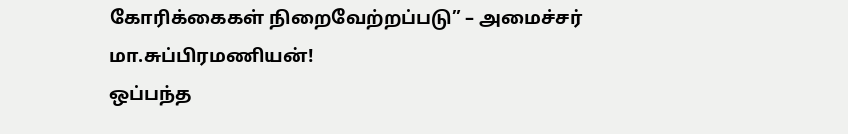கோரிக்கைகள் நிறைவேற்றப்படு” – அமைச்சர் மா.சுப்பிரமணியன்!
ஒப்பந்த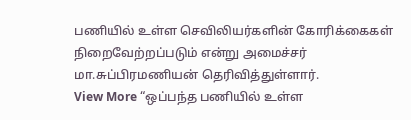பணியில் உள்ள செவிலியர்களின் கோரிக்கைகள் நிறைவேற்றப்படும் என்று அமைச்சர் மா.சுப்பிரமணியன் தெரிவித்துள்ளார்.
View More “ஒப்பந்த பணியில் உள்ள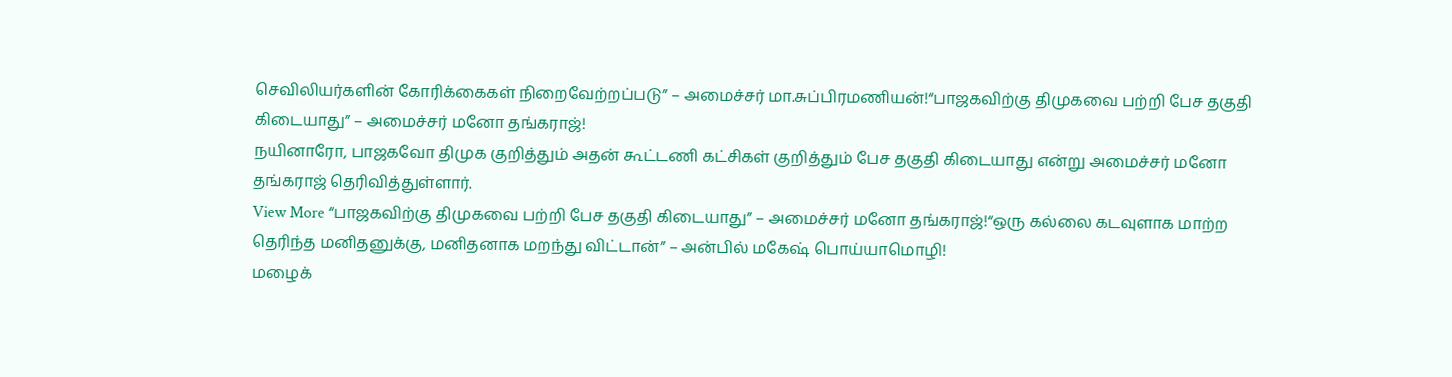செவிலியர்களின் கோரிக்கைகள் நிறைவேற்றப்படு” – அமைச்சர் மா.சுப்பிரமணியன்!“பாஜகவிற்கு திமுகவை பற்றி பேச தகுதி கிடையாது” – அமைச்சர் மனோ தங்கராஜ்!
நயினாரோ, பாஜகவோ திமுக குறித்தும் அதன் கூட்டணி கட்சிகள் குறித்தும் பேச தகுதி கிடையாது என்று அமைச்சர் மனோ தங்கராஜ் தெரிவித்துள்ளார்.
View More “பாஜகவிற்கு திமுகவை பற்றி பேச தகுதி கிடையாது” – அமைச்சர் மனோ தங்கராஜ்!“ஒரு கல்லை கடவுளாக மாற்ற தெரிந்த மனிதனுக்கு, மனிதனாக மறந்து விட்டான்” – அன்பில் மகேஷ் பொய்யாமொழி!
மழைக்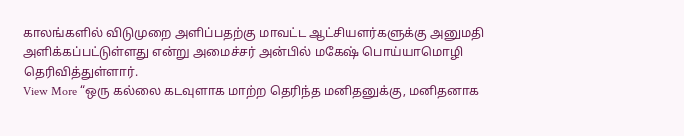காலங்களில் விடுமுறை அளிப்பதற்கு மாவட்ட ஆட்சியளர்களுக்கு அனுமதி அளிக்கப்பட்டுள்ளது என்று அமைச்சர் அன்பில் மகேஷ் பொய்யாமொழி தெரிவித்துள்ளார்.
View More “ஒரு கல்லை கடவுளாக மாற்ற தெரிந்த மனிதனுக்கு, மனிதனாக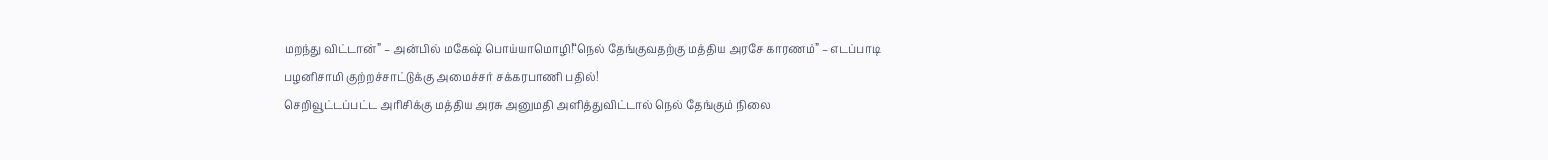மறந்து விட்டான்” – அன்பில் மகேஷ் பொய்யாமொழி!“நெல் தேங்குவதற்கு மத்திய அரசே காரணம்” – எடப்பாடி பழனிசாமி குற்றச்சாட்டுக்கு அமைச்சர் சக்கரபாணி பதில்!
செறிவூட்டப்பட்ட அரிசிக்கு மத்திய அரசு அனுமதி அளித்துவிட்டால் நெல் தேங்கும் நிலை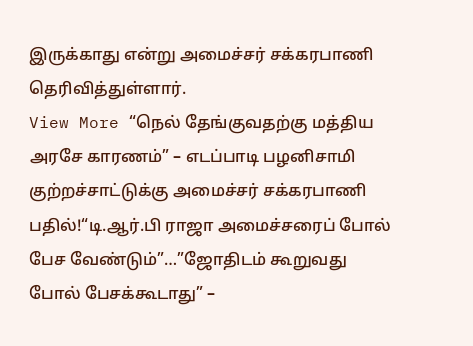இருக்காது என்று அமைச்சர் சக்கரபாணி தெரிவித்துள்ளார்.
View More “நெல் தேங்குவதற்கு மத்திய அரசே காரணம்” – எடப்பாடி பழனிசாமி குற்றச்சாட்டுக்கு அமைச்சர் சக்கரபாணி பதில்!“டி.ஆர்.பி ராஜா அமைச்சரைப் போல் பேச வேண்டும்”…”ஜோதிடம் கூறுவது போல் பேசக்கூடாது” –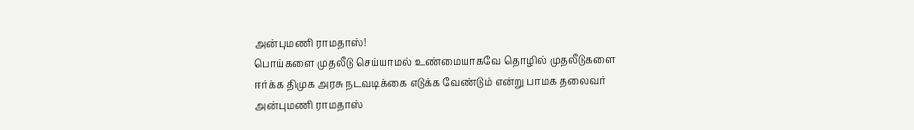அன்புமணி ராமதாஸ்!
பொய்களை முதலீடு செய்யாமல் உண்மையாகவே தொழில் முதலீடுகளை ஈர்க்க திமுக அரசு நடவடிக்கை எடுக்க வேண்டும் என்று பாமக தலைவர் அன்புமணி ராமதாஸ்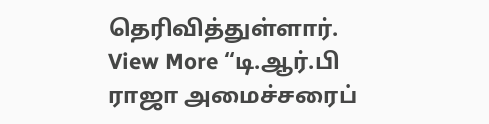தெரிவித்துள்ளார்.
View More “டி.ஆர்.பி ராஜா அமைச்சரைப்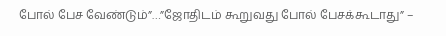போல் பேச வேண்டும்”…”ஜோதிடம் கூறுவது போல் பேசக்கூடாது” –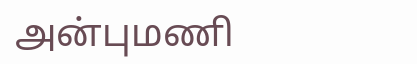அன்புமணி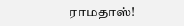ராமதாஸ்!